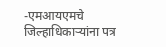-एमआयएमचे जिल्हाधिकाऱ्यांना पत्र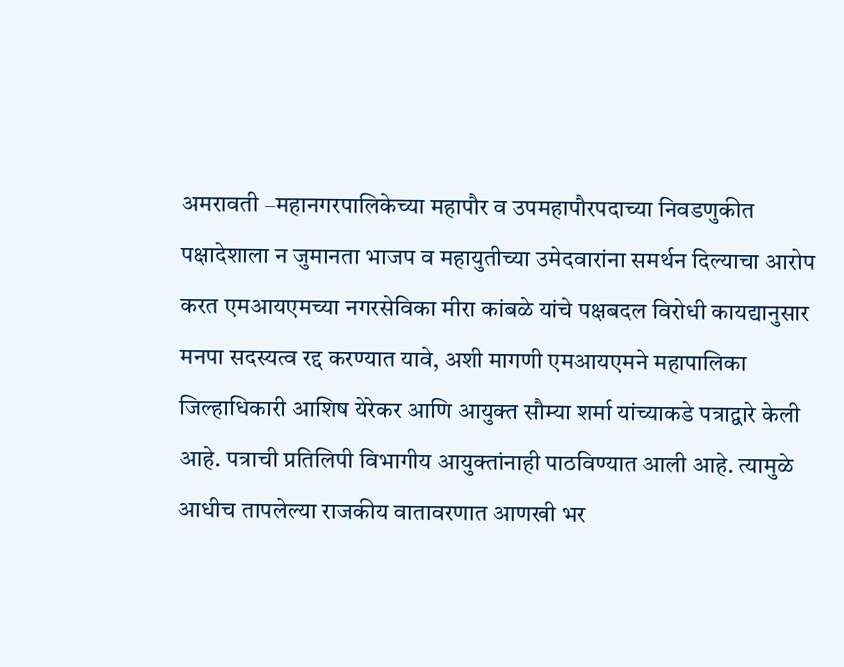अमरावती –महानगरपालिकेच्या महापौर व उपमहापौरपदाच्या निवडणुकीत पक्षादेशाला न जुमानता भाजप व महायुतीच्या उमेदवारांना समर्थन दिल्याचा आरोप करत एमआयएमच्या नगरसेविका मीरा कांबळे यांचे पक्षबदल विरोधी कायद्यानुसार मनपा सदस्यत्व रद्द करण्यात यावे, अशी मागणी एमआयएमने महापालिका जिल्हाधिकारी आशिष येरेकर आणि आयुक्त सौम्या शर्मा यांच्याकडे पत्राद्वारे केली आहे. पत्राची प्रतिलिपी विभागीय आयुक्तांनाही पाठविण्यात आली आहे. त्यामुळे आधीच तापलेल्या राजकीय वातावरणात आणखी भर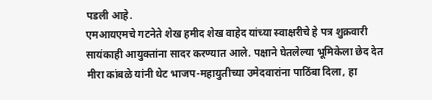पडली आहे.
एमआयएमचे गटनेते शेख हमीद शेख वाहेद यांच्या स्वाक्षरीचे हे पत्र शुक्रवारी सायंकाही आयुक्तांना सादर करण्यात आले. पक्षाने घेतलेल्या भूमिकेला छेद देत मीरा कांबळे यांनी थेट भाजप-महायुतीच्या उमेदवारांना पाठिंबा दिला, हा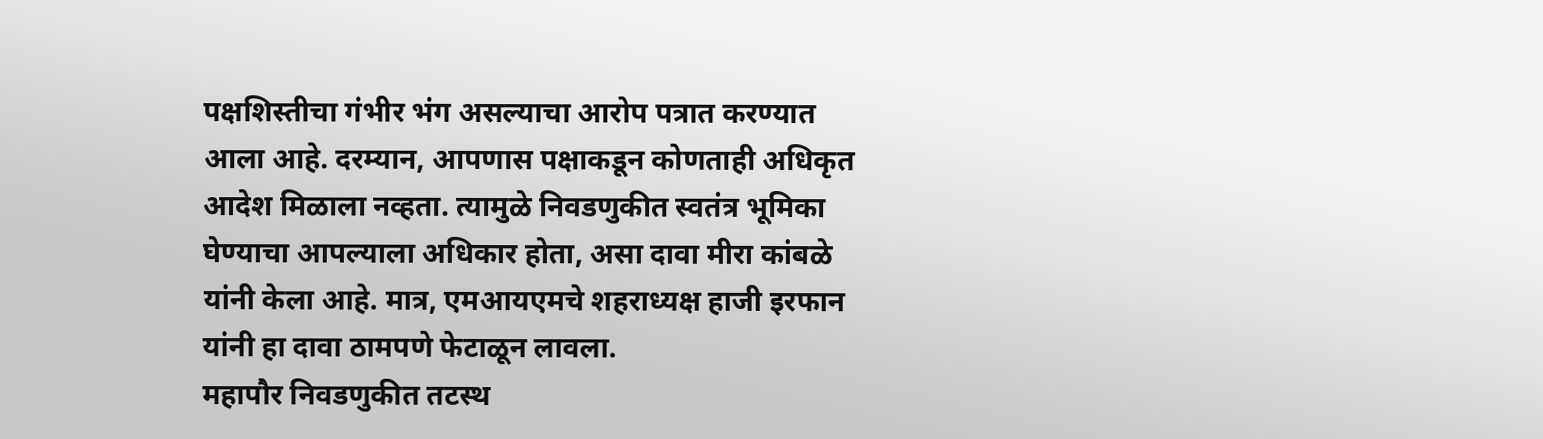पक्षशिस्तीचा गंभीर भंग असल्याचा आरोप पत्रात करण्यात आला आहे. दरम्यान, आपणास पक्षाकडून कोणताही अधिकृत आदेश मिळाला नव्हता. त्यामुळे निवडणुकीत स्वतंत्र भूमिका घेण्याचा आपल्याला अधिकार होता, असा दावा मीरा कांबळे यांनी केला आहे. मात्र, एमआयएमचे शहराध्यक्ष हाजी इरफान यांनी हा दावा ठामपणे फेटाळून लावला.
महापौर निवडणुकीत तटस्थ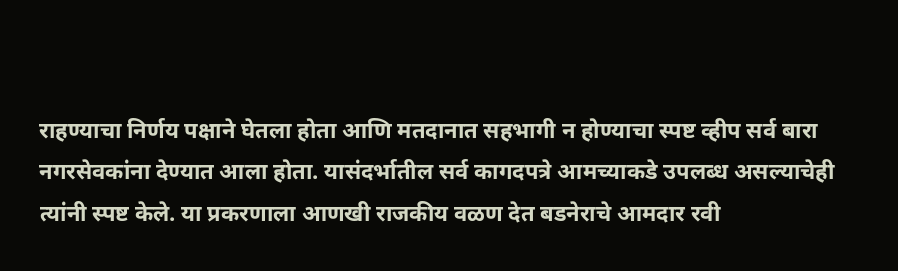राहण्याचा निर्णय पक्षाने घेतला होता आणि मतदानात सहभागी न होण्याचा स्पष्ट व्हीप सर्व बारा नगरसेवकांना देण्यात आला होता. यासंदर्भातील सर्व कागदपत्रे आमच्याकडे उपलब्ध असल्याचेही त्यांनी स्पष्ट केले. या प्रकरणाला आणखी राजकीय वळण देत बडनेराचे आमदार रवी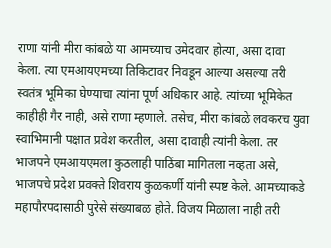राणा यांनी मीरा कांबळे या आमच्याच उमेदवार होत्या, असा दावा केला. त्या एमआयएमच्या तिकिटावर निवडून आल्या असल्या तरी स्वतंत्र भूमिका घेण्याचा त्यांना पूर्ण अधिकार आहे. त्यांच्या भूमिकेत काहीही गैर नाही, असे राणा म्हणाले. तसेच, मीरा कांबळे लवकरच युवा स्वाभिमानी पक्षात प्रवेश करतील, असा दावाही त्यांनी केला. तर भाजपने एमआयएमला कुठलाही पाठिंबा मागितला नव्हता असे, भाजपचे प्रदेश प्रवक्ते शिवराय कुळकर्णी यांनी स्पष्ट केले. आमच्याकडे महापौरपदासाठी पुरेसे संख्याबळ होते. विजय मिळाला नाही तरी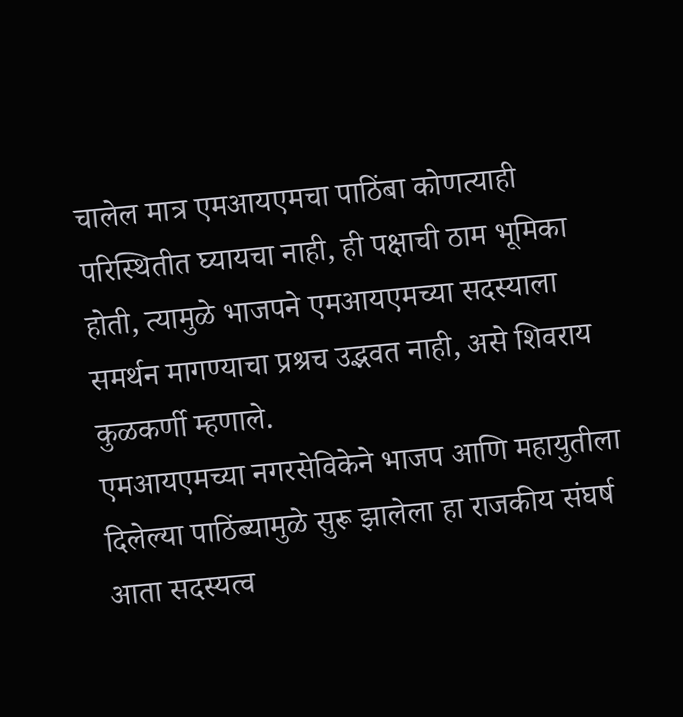चालेल मात्र एमआयएमचा पाठिंबा कोणत्याही परिस्थितीत घ्यायचा नाही, ही पक्षाची ठाम भूमिका होती, त्यामुळे भाजपने एमआयएमच्या सदस्याला समर्थन मागण्याचा प्रश्रच उद्भवत नाही, असे शिवराय कुळकर्णी म्हणाले.
एमआयएमच्या नगरसेविकेने भाजप आणि महायुतीला दिलेल्या पाठिंब्यामुळे सुरू झालेला हा राजकीय संघर्ष आता सदस्यत्व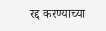रद्द करण्याच्या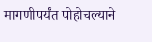मागणीपर्यंत पोहोचल्याने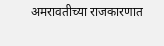अमरावतीच्या राजकारणात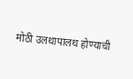मोठी उलथापालथ होण्याची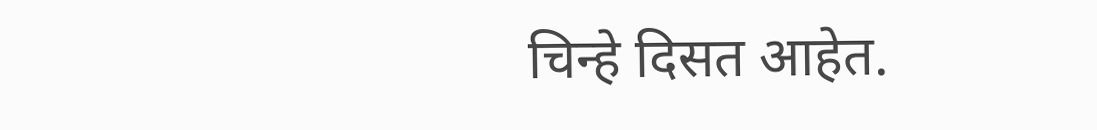चिन्हे दिसत आहेत.